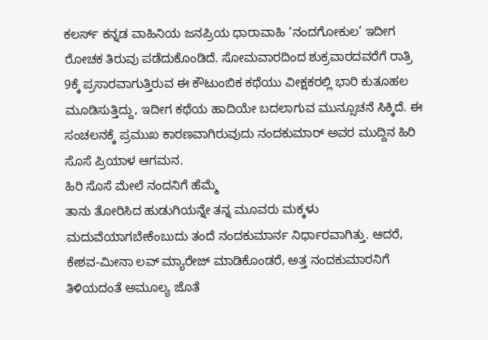ಕಲರ್ಸ್ ಕನ್ನಡ ವಾಹಿನಿಯ ಜನಪ್ರಿಯ ಧಾರಾವಾಹಿ ‘ನಂದಗೋಕುಲ’ ಇದೀಗ ರೋಚಕ ತಿರುವು ಪಡೆದುಕೊಂಡಿದೆ. ಸೋಮವಾರದಿಂದ ಶುಕ್ರವಾರದವರೆಗೆ ರಾತ್ರಿ 9ಕ್ಕೆ ಪ್ರಸಾರವಾಗುತ್ತಿರುವ ಈ ಕೌಟುಂಬಿಕ ಕಥೆಯು ವೀಕ್ಷಕರಲ್ಲಿ ಭಾರಿ ಕುತೂಹಲ ಮೂಡಿಸುತ್ತಿದ್ದು, ಇದೀಗ ಕಥೆಯ ಹಾದಿಯೇ ಬದಲಾಗುವ ಮುನ್ಸೂಚನೆ ಸಿಕ್ಕಿದೆ. ಈ ಸಂಚಲನಕ್ಕೆ ಪ್ರಮುಖ ಕಾರಣವಾಗಿರುವುದು ನಂದಕುಮಾರ್ ಅವರ ಮುದ್ದಿನ ಹಿರಿ ಸೊಸೆ ಪ್ರಿಯಾಳ ಆಗಮನ.
ಹಿರಿ ಸೊಸೆ ಮೇಲೆ ನಂದನಿಗೆ ಹೆಮ್ಮೆ
ತಾನು ತೋರಿಸಿದ ಹುಡುಗಿಯನ್ನೇ ತನ್ನ ಮೂವರು ಮಕ್ಕಳು ಮದುವೆಯಾಗಬೇಕೆಂಬುದು ತಂದೆ ನಂದಕುಮಾರ್ನ ನಿರ್ಧಾರವಾಗಿತ್ತು. ಆದರೆ, ಕೇಶವ-ಮೀನಾ ಲವ್ ಮ್ಯಾರೇಜ್ ಮಾಡಿಕೊಂಡರೆ, ಅತ್ತ ನಂದಕುಮಾರನಿಗೆ ತಿಳಿಯದಂತೆ ಅಮೂಲ್ಯ ಜೊತೆ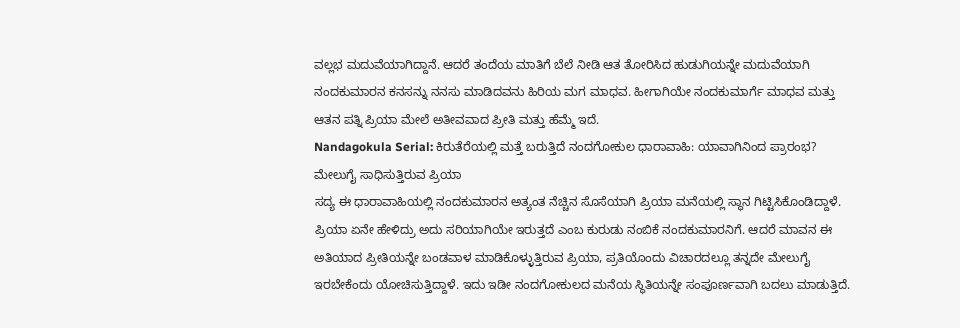ವಲ್ಲಭ ಮದುವೆಯಾಗಿದ್ದಾನೆ. ಆದರೆ ತಂದೆಯ ಮಾತಿಗೆ ಬೆಲೆ ನೀಡಿ ಆತ ತೋರಿಸಿದ ಹುಡುಗಿಯನ್ನೇ ಮದುವೆಯಾಗಿ ನಂದಕುಮಾರನ ಕನಸನ್ನು ನನಸು ಮಾಡಿದವನು ಹಿರಿಯ ಮಗ ಮಾಧವ. ಹೀಗಾಗಿಯೇ ನಂದಕುಮಾರ್ಗೆ ಮಾಧವ ಮತ್ತು ಆತನ ಪತ್ನಿ ಪ್ರಿಯಾ ಮೇಲೆ ಅತೀವವಾದ ಪ್ರೀತಿ ಮತ್ತು ಹೆಮ್ಮೆ ಇದೆ.
Nandagokula Serial: ಕಿರುತೆರೆಯಲ್ಲಿ ಮತ್ತೆ ಬರುತ್ತಿದೆ ನಂದಗೋಕುಲ ಧಾರಾವಾಹಿ: ಯಾವಾಗಿನಿಂದ ಪ್ರಾರಂಭ?
ಮೇಲುಗೈ ಸಾಧಿಸುತ್ತಿರುವ ಪ್ರಿಯಾ
ಸದ್ಯ ಈ ಧಾರಾವಾಹಿಯಲ್ಲಿ ನಂದಕುಮಾರನ ಅತ್ಯಂತ ನೆಚ್ಚಿನ ಸೊಸೆಯಾಗಿ ಪ್ರಿಯಾ ಮನೆಯಲ್ಲಿ ಸ್ಥಾನ ಗಿಟ್ಟಿಸಿಕೊಂಡಿದ್ದಾಳೆ. ಪ್ರಿಯಾ ಏನೇ ಹೇಳಿದ್ರು ಅದು ಸರಿಯಾಗಿಯೇ ಇರುತ್ತದೆ ಎಂಬ ಕುರುಡು ನಂಬಿಕೆ ನಂದಕುಮಾರನಿಗೆ. ಆದರೆ ಮಾವನ ಈ ಅತಿಯಾದ ಪ್ರೀತಿಯನ್ನೇ ಬಂಡವಾಳ ಮಾಡಿಕೊಳ್ಳುತ್ತಿರುವ ಪ್ರಿಯಾ, ಪ್ರತಿಯೊಂದು ವಿಚಾರದಲ್ಲೂ ತನ್ನದೇ ಮೇಲುಗೈ ಇರಬೇಕೆಂದು ಯೋಚಿಸುತ್ತಿದ್ದಾಳೆ. ಇದು ಇಡೀ ನಂದಗೋಕುಲದ ಮನೆಯ ಸ್ಥಿತಿಯನ್ನೇ ಸಂಪೂರ್ಣವಾಗಿ ಬದಲು ಮಾಡುತ್ತಿದೆ.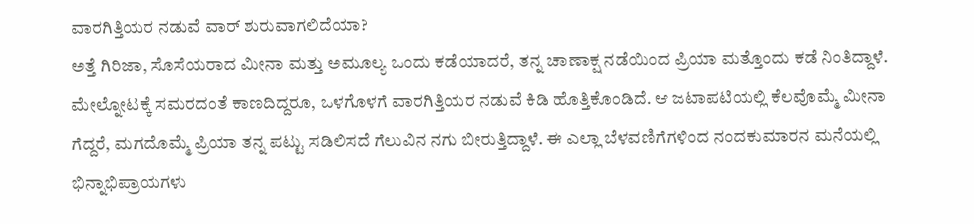ವಾರಗಿತ್ತಿಯರ ನಡುವೆ ವಾರ್ ಶುರುವಾಗಲಿದೆಯಾ?
ಅತ್ತೆ ಗಿರಿಜಾ, ಸೊಸೆಯರಾದ ಮೀನಾ ಮತ್ತು ಅಮೂಲ್ಯ ಒಂದು ಕಡೆಯಾದರೆ, ತನ್ನ ಚಾಣಾಕ್ಷ ನಡೆಯಿಂದ ಪ್ರಿಯಾ ಮತ್ತೊಂದು ಕಡೆ ನಿಂತಿದ್ದಾಳೆ. ಮೇಲ್ನೋಟಕ್ಕೆ ಸಮರದಂತೆ ಕಾಣದಿದ್ದರೂ, ಒಳಗೊಳಗೆ ವಾರಗಿತ್ತಿಯರ ನಡುವೆ ಕಿಡಿ ಹೊತ್ತಿಕೊಂಡಿದೆ. ಆ ಜಟಾಪಟಿಯಲ್ಲಿ ಕೆಲವೊಮ್ಮೆ ಮೀನಾ ಗೆದ್ದರೆ, ಮಗದೊಮ್ಮೆ ಪ್ರಿಯಾ ತನ್ನ ಪಟ್ಟು ಸಡಿಲಿಸದೆ ಗೆಲುವಿನ ನಗು ಬೀರುತ್ತಿದ್ದಾಳೆ. ಈ ಎಲ್ಲಾ ಬೆಳವಣಿಗೆಗಳಿಂದ ನಂದಕುಮಾರನ ಮನೆಯಲ್ಲಿ ಭಿನ್ನಾಭಿಪ್ರಾಯಗಳು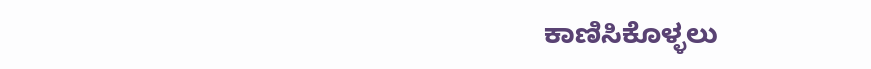ಕಾಣಿಸಿಕೊಳ್ಳಲು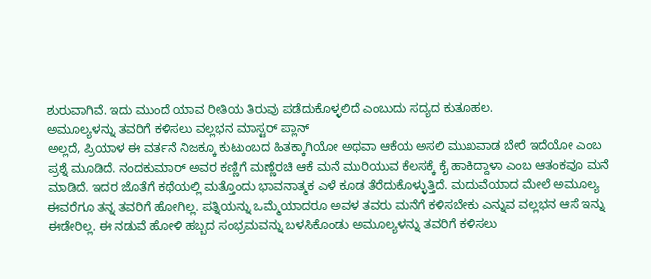ಶುರುವಾಗಿವೆ. ಇದು ಮುಂದೆ ಯಾವ ರೀತಿಯ ತಿರುವು ಪಡೆದುಕೊಳ್ಳಲಿದೆ ಎಂಬುದು ಸದ್ಯದ ಕುತೂಹಲ.
ಅಮೂಲ್ಯಳನ್ನು ತವರಿಗೆ ಕಳಿಸಲು ವಲ್ಲಭನ ಮಾಸ್ಟರ್ ಪ್ಲಾನ್
ಅಲ್ಲದೆ, ಪ್ರಿಯಾಳ ಈ ವರ್ತನೆ ನಿಜಕ್ಕೂ ಕುಟುಂಬದ ಹಿತಕ್ಕಾಗಿಯೋ ಅಥವಾ ಆಕೆಯ ಅಸಲಿ ಮುಖವಾಡ ಬೇರೆ ಇದೆಯೋ ಎಂಬ ಪ್ರಶ್ನೆ ಮೂಡಿದೆ. ನಂದಕುಮಾರ್ ಅವರ ಕಣ್ಣಿಗೆ ಮಣ್ಣೆರಚಿ ಆಕೆ ಮನೆ ಮುರಿಯುವ ಕೆಲಸಕ್ಕೆ ಕೈ ಹಾಕಿದ್ದಾಳಾ ಎಂಬ ಆತಂಕವೂ ಮನೆ ಮಾಡಿದೆ. ಇದರ ಜೊತೆಗೆ ಕಥೆಯಲ್ಲಿ ಮತ್ತೊಂದು ಭಾವನಾತ್ಮಕ ಎಳೆ ಕೂಡ ತೆರೆದುಕೊಳ್ಳುತ್ತಿದೆ. ಮದುವೆಯಾದ ಮೇಲೆ ಅಮೂಲ್ಯ ಈವರೆಗೂ ತನ್ನ ತವರಿಗೆ ಹೋಗಿಲ್ಲ. ಪತ್ನಿಯನ್ನು ಒಮ್ಮೆಯಾದರೂ ಅವಳ ತವರು ಮನೆಗೆ ಕಳಿಸಬೇಕು ಎನ್ನುವ ವಲ್ಲಭನ ಆಸೆ ಇನ್ನು ಈಡೇರಿಲ್ಲ. ಈ ನಡುವೆ ಹೋಳಿ ಹಬ್ಬದ ಸಂಭ್ರಮವನ್ನು ಬಳಸಿಕೊಂಡು ಅಮೂಲ್ಯಳನ್ನು ತವರಿಗೆ ಕಳಿಸಲು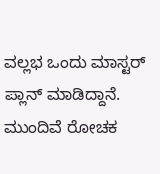ವಲ್ಲಭ ಒಂದು ಮಾಸ್ಟರ್ ಪ್ಲಾನ್ ಮಾಡಿದ್ದಾನೆ.
ಮುಂದಿವೆ ರೋಚಕ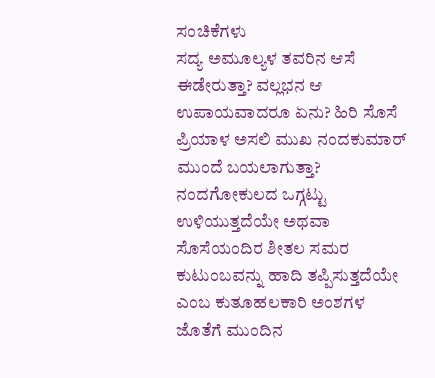ಸಂಚಿಕೆಗಳು
ಸದ್ಯ ಅಮೂಲ್ಯಳ ತವರಿನ ಆಸೆ ಈಡೇರುತ್ತಾ? ವಲ್ಲಭನ ಆ ಉಪಾಯವಾದರೂ ಏನು? ಹಿರಿ ಸೊಸೆ ಪ್ರಿಯಾಳ ಅಸಲಿ ಮುಖ ನಂದಕುಮಾರ್ ಮುಂದೆ ಬಯಲಾಗುತ್ತಾ? ನಂದಗೋಕುಲದ ಒಗ್ಗಟ್ಟು ಉಳಿಯುತ್ತದೆಯೇ ಅಥವಾ ಸೊಸೆಯಂದಿರ ಶೀತಲ ಸಮರ ಕುಟುಂಬವನ್ನು ಹಾದಿ ತಪ್ಪಿಸುತ್ತದೆಯೇ ಎಂಬ ಕುತೂಹಲಕಾರಿ ಅಂಶಗಳ ಜೊತೆಗೆ ಮುಂದಿನ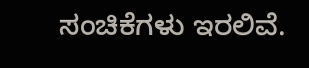ಸಂಚಿಕೆಗಳು ಇರಲಿವೆ.